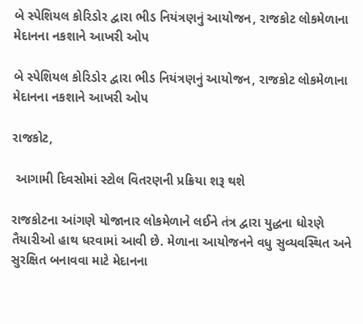બે સ્પેશિયલ કોરિડોર દ્વારા ભીડ નિયંત્રણનું આયોજન, રાજકોટ લોકમેળાના મેદાનના નકશાને આખરી ઓપ

બે સ્પેશિયલ કોરિડોર દ્વારા ભીડ નિયંત્રણનું આયોજન, રાજકોટ લોકમેળાના મેદાનના નકશાને આખરી ઓપ

રાજકોટ,

 આગામી દિવસોમાં સ્ટોલ વિતરણની પ્રક્રિયા શરૂ થશે

રાજકોટના આંગણે યોજાનાર લોકમેળાને લઈને તંત્ર દ્વારા યુદ્ધના ધોરણે તૈયારીઓ હાથ ધરવામાં આવી છે. મેળાના આયોજનને વધુ સુવ્યવસ્થિત અને સુરક્ષિત બનાવવા માટે મેદાનના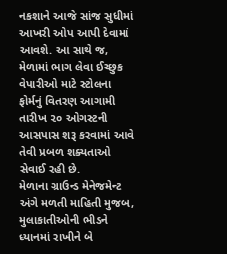નકશાને આજે સાંજ સુધીમાં આખરી ઓપ આપી દેવામાં આવશે. આ સાથે જ, મેળામાં ભાગ લેવા ઈચ્છુક વેપારીઓ માટે સ્ટોલના ફોર્મનું વિતરણ આગામી તારીખ ૨૦ ઓગસ્ટની આસપાસ શરૂ કરવામાં આવે તેવી પ્રબળ શક્યતાઓ સેવાઈ રહી છે.
મેળાના ગ્રાઉન્ડ મેનેજમેન્ટ અંગે મળતી માહિતી મુજબ, મુલાકાતીઓની ભીડને ધ્યાનમાં રાખીને બે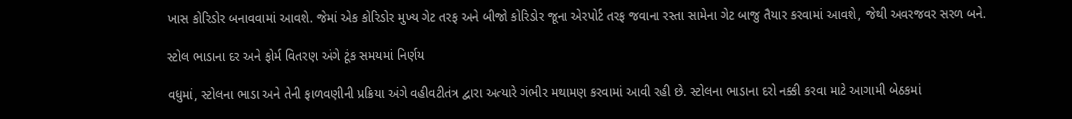ખાસ કોરિડોર બનાવવામાં આવશે. જેમાં એક કોરિડોર મુખ્ય ગેટ તરફ અને બીજો કોરિડોર જૂના એરપોર્ટ તરફ જવાના રસ્તા સામેના ગેટ બાજુ તૈયાર કરવામાં આવશે, જેથી અવરજવર સરળ બને.

સ્ટોલ ભાડાના દર અને ફોર્મ વિતરણ અંગે ટૂંક સમયમાં નિર્ણય

વધુમાં, સ્ટોલના ભાડા અને તેની ફાળવણીની પ્રક્રિયા અંગે વહીવટીતંત્ર દ્વારા અત્યારે ગંભીર મથામણ કરવામાં આવી રહી છે. સ્ટોલના ભાડાના દરો નક્કી કરવા માટે આગામી બેઠકમાં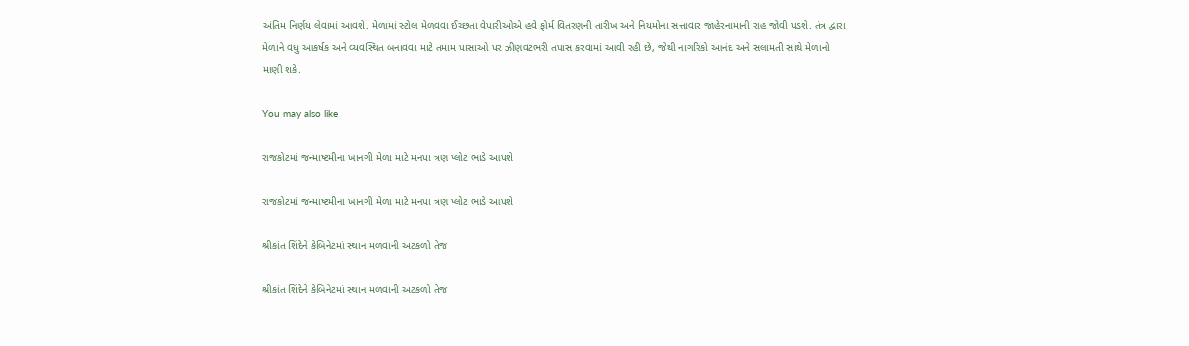અંતિમ નિર્ણય લેવામાં આવશે. મેળામાં સ્ટોલ મેળવવા ઈચ્છતા વેપારીઓએ હવે ફોર્મ વિતરણની તારીખ અને નિયમોના સત્તાવાર જાહેરનામાની રાહ જોવી પડશે. તંત્ર દ્વારા મેળાને વધુ આકર્ષક અને વ્યવસ્થિત બનાવવા માટે તમામ પાસાઓ પર ઝીણવટભરી તપાસ કરવામાં આવી રહી છે, જેથી નાગરિકો આનંદ અને સલામતી સાથે મેળાનો માણી શકે.

You may also like

રાજકોટમાં જન્માષ્ટમીના ખાનગી મેળા માટે મનપા ત્રણ પ્લોટ ભાડે આપશે

રાજકોટમાં જન્માષ્ટમીના ખાનગી મેળા માટે મનપા ત્રણ પ્લોટ ભાડે આપશે

શ્રીકાંત શિંદેને કેબિનેટમાં સ્થાન મળવાની અટકળો તેજ

શ્રીકાંત શિંદેને કેબિનેટમાં સ્થાન મળવાની અટકળો તેજ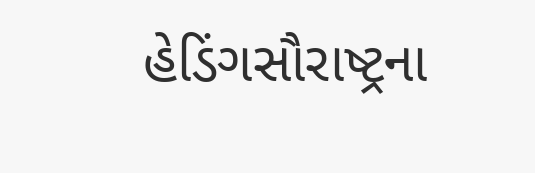હેડિંગસૌરાષ્ટ્રના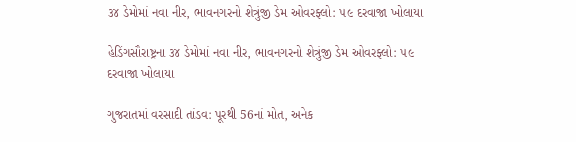૩૪ ડેમોમાં નવા નીર, ભાવનગરનો શેત્રુંજી ડેમ ઓવરફ્લો: ૫૯ દરવાજા ખોલાયા

હેડિંગસૌરાષ્ટ્રના ૩૪ ડેમોમાં નવા નીર, ભાવનગરનો શેત્રુંજી ડેમ ઓવરફ્લો: ૫૯ દરવાજા ખોલાયા

ગુજરાતમાં વરસાદી તાંડવ: પૂરથી 56નાં મોત, અનેક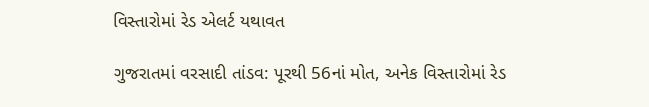વિસ્તારોમાં રેડ એલર્ટ યથાવત

ગુજરાતમાં વરસાદી તાંડવ: પૂરથી 56નાં મોત, અનેક વિસ્તારોમાં રેડ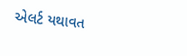એલર્ટ યથાવત